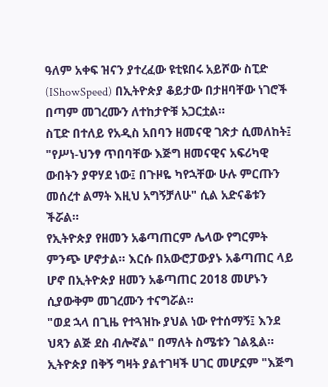ዓለም አቀፍ ዝናን ያተረፈው ዩቲዩበሩ አይሾው ስፒድ (IShowSpeed) በኢትዮጵያ ቆይታው በታዘባቸው ነገሮች በጣም መገረሙን ለተከታዮቹ አጋርቷል።
ስፒድ በተለይ የአዲስ አበባን ዘመናዊ ገጽታ ሲመለከት፤ "የሥነ-ህንፃ ጥበባቸው እጅግ ዘመናዊና አፍሪካዊ ውበትን ያዋሃደ ነው፤ በጉዞዬ ካየኋቸው ሁሉ ምርጡን መሰረተ ልማት እዚህ አግኝቻለሁ" ሲል አድናቆቱን ችሯል።
የኢትዮጵያ የዘመን አቆጣጠርም ሌላው የግርምት ምንጭ ሆኖታል። እርሱ በአውሮፓውያኑ አቆጣጠር ላይ ሆኖ በኢትዮጵያ ዘመን አቆጣጠር 2018 መሆኑን ሲያውቅም መገረሙን ተናግሯል።
"ወደ ኋላ በጊዜ የተጓዝኩ ያህል ነው የተሰማኝ፤ እንደ ህጻን ልጅ ደስ ብሎኛል" በማለት ስሜቱን ገልጿል። ኢትዮጵያ በቅኝ ግዛት ያልተገዛች ሀገር መሆኗም "እጅግ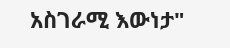አስገራሚ እውነታ"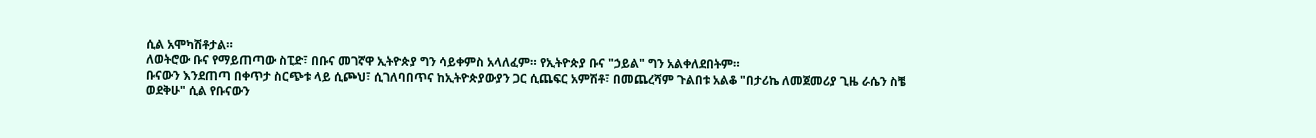ሲል አሞካሽቶታል።
ለወትሮው ቡና የማይጠጣው ስፒድ፣ በቡና መገኛዋ ኢትዮጵያ ግን ሳይቀምስ አላለፈም። የኢትዮጵያ ቡና "ኃይል" ግን አልቀለደበትም።
ቡናውን እንደጠጣ በቀጥታ ስርጭቱ ላይ ሲጮህ፣ ሲገለባበጥና ከኢትዮጵያውያን ጋር ሲጨፍር አምሽቶ፣ በመጨረሻም ጉልበቱ አልቆ "በታሪኬ ለመጀመሪያ ጊዜ ራሴን ስቼ ወደቅሁ" ሲል የቡናውን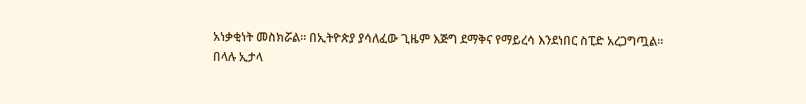አነቃቂነት መስክሯል። በኢትዮጵያ ያሳለፈው ጊዜም እጅግ ደማቅና የማይረሳ እንደነበር ስፒድ አረጋግጧል።
በላሉ ኢታላ